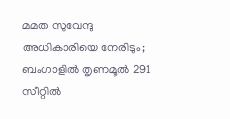മമത സുവേന്ദു അധികാരിയെ നേരിടും; ബംഗാളിൽ തൃണമൂൽ 291 സീറ്റിൽ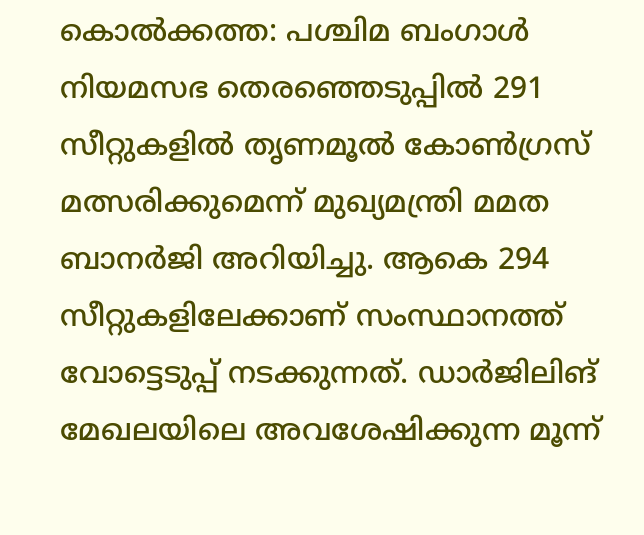കൊൽക്കത്ത: പശ്ചിമ ബംഗാൾ നിയമസഭ തെരഞ്ഞെടുപ്പിൽ 291 സീറ്റുകളിൽ തൃണമൂൽ കോൺഗ്രസ് മത്സരിക്കുമെന്ന് മുഖ്യമന്ത്രി മമത ബാനർജി അറിയിച്ചു. ആകെ 294 സീറ്റുകളിലേക്കാണ് സംസ്ഥാനത്ത് വോട്ടെടുപ്പ് നടക്കുന്നത്. ഡാർജിലിങ് മേഖലയിലെ അവശേഷിക്കുന്ന മൂന്ന്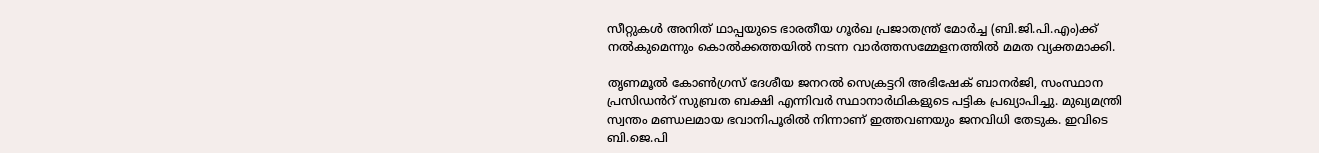സീറ്റുകൾ അനിത് ഥാപ്പയുടെ ഭാരതീയ ഗൂർഖ പ്രജാതന്ത്ര് മോർച്ച (ബി.ജി.പി.എം)ക്ക് നൽകുമെന്നും കൊൽക്കത്തയിൽ നടന്ന വാർത്തസമ്മേളനത്തിൽ മമത വ്യക്തമാക്കി.

തൃണമൂൽ കോൺഗ്രസ് ദേശീയ ജനറൽ സെക്രട്ടറി അഭിഷേക് ബാനർജി, സംസ്ഥാന പ്രസിഡൻറ് സുബ്രത ബക്ഷി എന്നിവർ സ്ഥാനാർഥികളുടെ പട്ടിക പ്രഖ്യാപിച്ചു. മുഖ്യമന്ത്രി സ്വന്തം മണ്ഡലമായ ഭവാനിപൂരിൽ നിന്നാണ് ഇത്തവണയും ജനവിധി തേടുക. ഇവിടെ ബി.ജെ.പി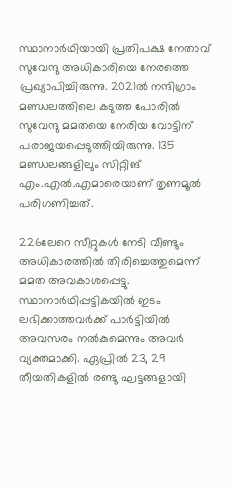സ്ഥാനാർഥിയായി പ്രതിപക്ഷ നേതാവ് സുവേന്ദു അധികാരിയെ നേരത്തെ പ്രഖ്യാപിച്ചിരുന്നു. 2021ൽ നന്ദിഗ്രാം മണ്ഡലത്തിലെ കടുത്ത പോരിൽ സുവേന്ദു മമതയെ നേരിയ വോട്ടിന് പരാജയപ്പെടുത്തിയിരുന്നു. 135 മണ്ഡലങ്ങളിലും സിറ്റിങ് എം.എൽ.എമാരെയാണ് തൃണമൂൽ പരിഗണിച്ചത്.

226ലേറെ സീറ്റുകൾ നേടി വീണ്ടും അധികാരത്തിൽ തിരിച്ചെത്തുമെന്ന് മമത അവകാശപ്പെട്ടു. സ്ഥാനാർഥിപ്പട്ടികയിൽ ഇടം ലഭിക്കാത്തവർക്ക് പാർട്ടിയിൽ അവസരം നൽകുമെന്നും അവർ വ്യക്തമാക്കി. ഏപ്രിൽ 23, 29 തീയതികളിൽ രണ്ടു ഘട്ടങ്ങളായി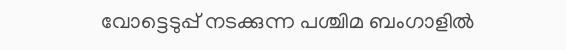വോട്ടെടുപ്പ് നടക്കുന്ന പശ്ചിമ ബംഗാളിൽ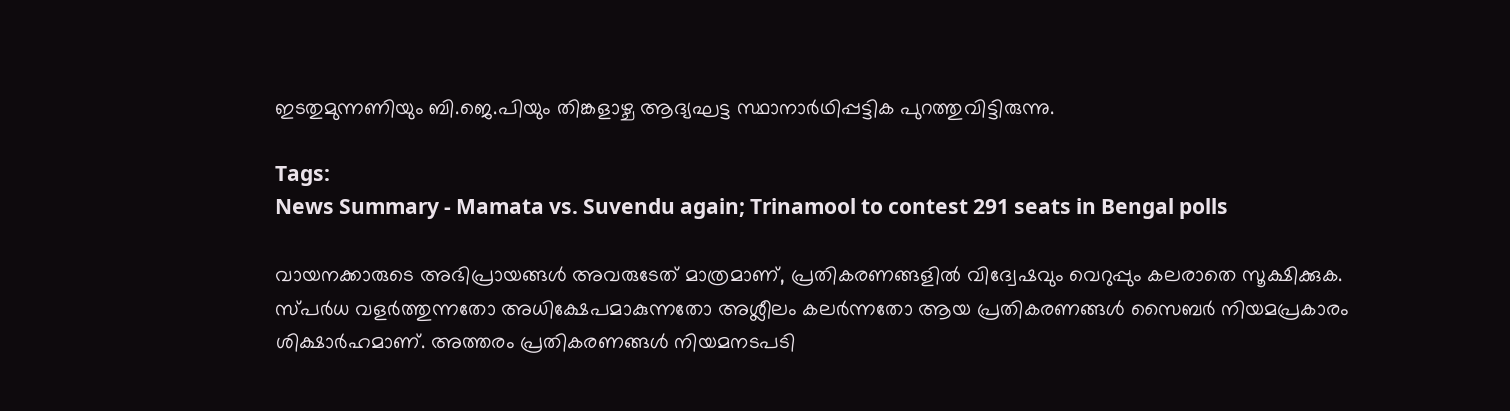ഇടതുമുന്നണിയും ബി.ജെ.പിയും തിങ്കളാഴ്ച ആദ്യഘട്ട സ്ഥാനാർഥിപ്പട്ടിക പുറത്തുവിട്ടിരുന്നു.

Tags:
News Summary - Mamata vs. Suvendu again; Trinamool to contest 291 seats in Bengal polls

വായനക്കാരുടെ അഭിപ്രായങ്ങള്‍ അവരുടേത് മാത്രമാണ്, പ്രതികരണങ്ങളിൽ വിദ്വേഷവും വെറുപ്പും കലരാതെ സൂക്ഷിക്കുക. സ്പർധ വളർത്തുന്നതോ അധിക്ഷേപമാകുന്നതോ അശ്ലീലം കലർന്നതോ ആയ പ്രതികരണങ്ങൾ സൈബർ നിയമപ്രകാരം ശിക്ഷാർഹമാണ്. അത്തരം പ്രതികരണങ്ങൾ നിയമനടപടി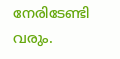നേരിടേണ്ടി വരും.